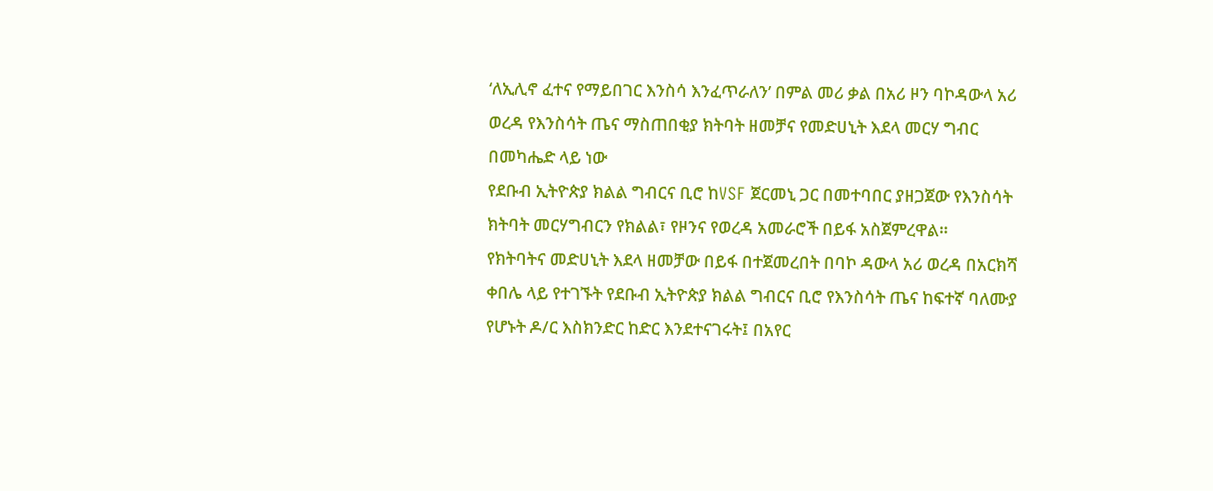‘ለኢሊኖ ፈተና የማይበገር እንስሳ እንፈጥራለን’ በምል መሪ ቃል በአሪ ዞን ባኮዳውላ አሪ ወረዳ የእንስሳት ጤና ማስጠበቂያ ክትባት ዘመቻና የመድሀኒት እደላ መርሃ ግብር በመካሔድ ላይ ነው
የደቡብ ኢትዮጵያ ክልል ግብርና ቢሮ ከVSF ጀርመኒ ጋር በመተባበር ያዘጋጀው የእንስሳት ክትባት መርሃግብርን የክልል፣ የዞንና የወረዳ አመራሮች በይፋ አስጀምረዋል።
የክትባትና መድሀኒት እደላ ዘመቻው በይፋ በተጀመረበት በባኮ ዳውላ አሪ ወረዳ በአርክሻ ቀበሌ ላይ የተገኙት የደቡብ ኢትዮጵያ ክልል ግብርና ቢሮ የእንስሳት ጤና ከፍተኛ ባለሙያ የሆኑት ዶ/ር እስክንድር ከድር እንደተናገሩት፤ በአየር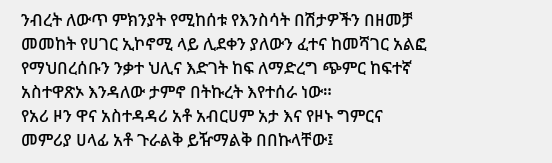ንብረት ለውጥ ምክንያት የሚከሰቱ የእንስሳት በሽታዎችን በዘመቻ መመከት የሀገር ኢኮኖሚ ላይ ሊደቀን ያለውን ፈተና ከመሻገር አልፎ የማህበረሰቡን ንቃተ ህሊና እድገት ከፍ ለማድረግ ጭምር ከፍተኛ አስተዋጽኦ እንዳለው ታምኖ በትኩረት እየተሰራ ነው።
የአሪ ዞን ዋና አስተዳዳሪ አቶ አብርሀም አታ እና የዞኑ ግምርና መምሪያ ሀላፊ አቶ ጉራልቅ ይዥማልቅ በበኩላቸው፤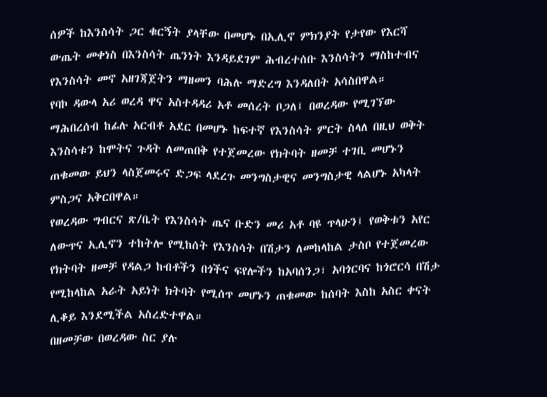ሰዎች ከእንስሳት ጋር ቁርኝት ያላቸው በመሆኑ በኢሊኖ ምክንያት የታየው የእርሻ ውጤት መቀነስ በእንስሳት ጤንነት እንዳይደገም ሕብረተሰቡ እንስሳትን ማስከተብና የእንስሳት መኖ አዘገጃጀትን ማዘመን ባሕሉ ማድረግ እንዳለበት አሳስበዋል።
የባኮ ዳውላ አሪ ወረዳ ዋና አስተዳዳሪ አቶ መሰረት ቦጋለ፤ በወረዳው የሚገኘው ማሕበረሰብ ከፊሉ አርብቶ አደር በመሆኑ ከፍተኛ የእንስሳት ምርት ስላለ በዚህ ወቅት እንስሳቱን ከሞትና ጉዳት ለመጠበቅ የተጀመረው የክትባት ዘመቻ ተገቢ መሆኑን ጠቁመው ይህን ላስጀመሩና ድጋፍ ላደረጉ መንግስታዊና መንግስታዊ ላልሆኑ አካላት ምስጋና አቅርበዋል።
የወረዳው ግብርና ጽ/ቤት የእንስሳት ጤና ቡድን መሪ አቶ ባዩ ጥላሁን፤ የወቅቱን አየር ለውጥና ኢሊኖን ተከትሎ የሚከሰት የእንስሳት በሽታን ለመከላከል ታስቦ የተጀመረው የክትባት ዘመቻ የዳልጋ ከብቶችን በጎችና ፍየሎችን ከአባሰንጋ፣ አባጎርባና ከጎሮርሳ በሽታ የሚከላከል አራት አይነት ክትባት የሚሰጥ መሆኑን ጠቁመው ከሰባት እስከ አስር ቀናት ሊቆይ እንደሚችል አስረድተዋል።
በዘመቻው በወረዳው ስር ያሉ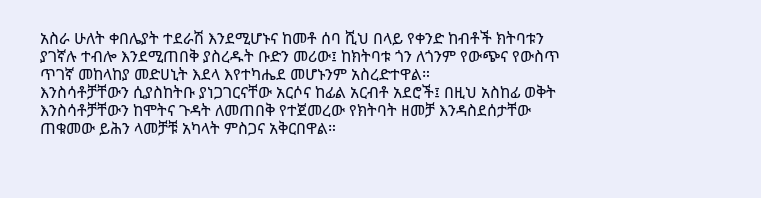አስራ ሁለት ቀበሌያት ተደራሽ እንደሚሆኑና ከመቶ ሰባ ሺህ በላይ የቀንድ ከብቶች ክትባቱን ያገኛሉ ተብሎ እንደሚጠበቅ ያስረዱት ቡድን መሪው፤ ከክትባቱ ጎን ለጎንም የውጭና የውስጥ ጥገኛ መከላከያ መድሀኒት እደላ እየተካሔደ መሆኑንም አስረድተዋል።
እንስሳቶቻቸውን ሲያስከትቡ ያነጋገርናቸው አርሶና ከፊል አርብቶ አደሮች፤ በዚህ አስከፊ ወቅት እንስሳቶቻቸውን ከሞትና ጉዳት ለመጠበቅ የተጀመረው የክትባት ዘመቻ እንዳስደሰታቸው ጠቁመው ይሕን ላመቻቹ አካላት ምስጋና አቅርበዋል።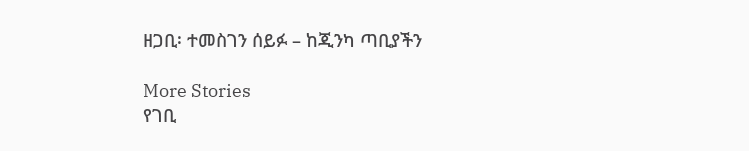ዘጋቢ፡ ተመስገን ሰይፉ – ከጂንካ ጣቢያችን

More Stories
የገቢ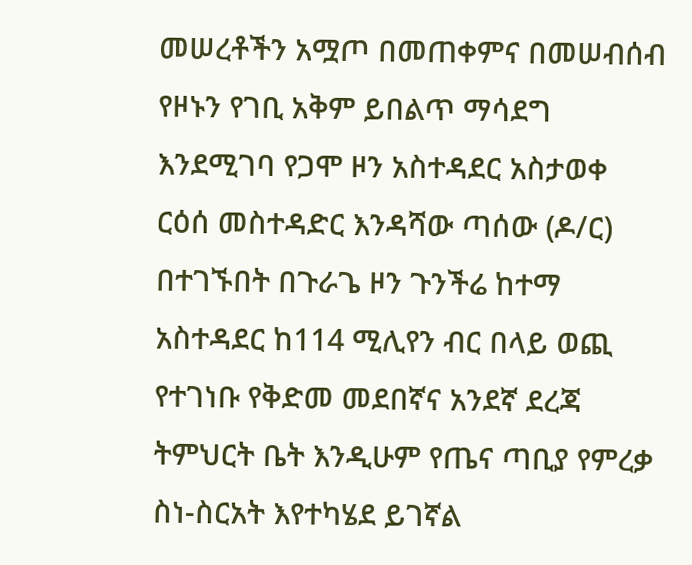መሠረቶችን አሟጦ በመጠቀምና በመሠብሰብ የዞኑን የገቢ አቅም ይበልጥ ማሳደግ እንደሚገባ የጋሞ ዞን አስተዳደር አስታወቀ
ርዕሰ መስተዳድር እንዳሻው ጣሰው (ዶ/ር) በተገኙበት በጉራጌ ዞን ጉንችሬ ከተማ አስተዳደር ከ114 ሚሊየን ብር በላይ ወጪ የተገነቡ የቅድመ መደበኛና አንደኛ ደረጃ ትምህርት ቤት እንዲሁም የጤና ጣቢያ የምረቃ ስነ-ስርአት እየተካሄደ ይገኛል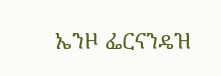ኤንዞ ፌርናንዴዝ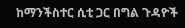ከማንችስተር ሲቲ ጋር በግል ጉዳዮች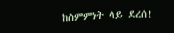ከስምምነት ላይ ደረሰ!